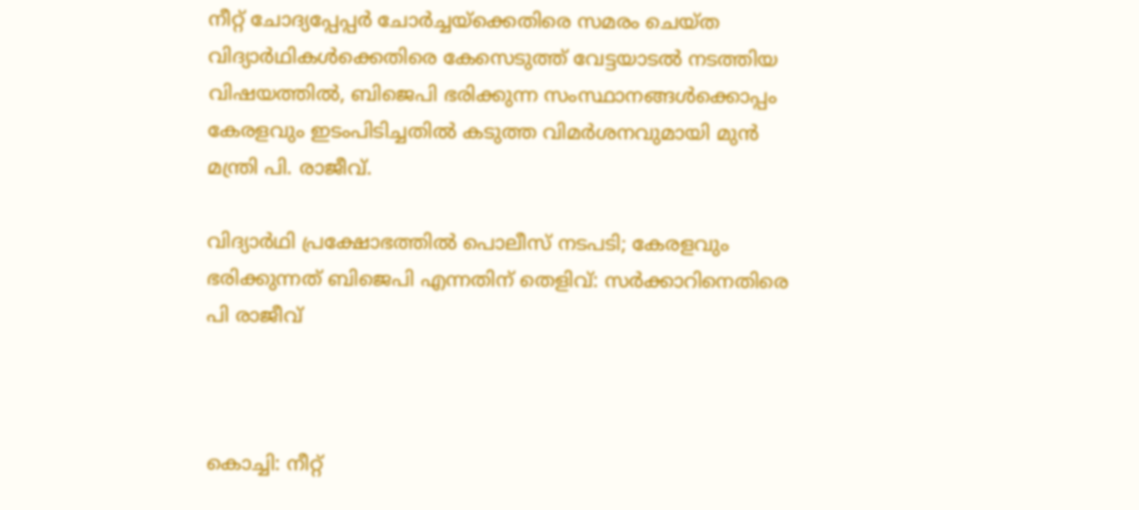നീറ്റ് ചോദ്യപ്പേപ്പര്‍ ചോര്‍ച്ചയ്ക്കെതിരെ സമരം ചെയ്ത വിദ്യാര്‍ഥികള്‍ക്കെതിരെ കേസെടുത്ത് വേട്ടയാടല്‍ നടത്തിയ വിഷയത്തില്‍, ബിജെപി ഭരിക്കുന്ന സംസ്ഥാനങ്ങള്‍ക്കൊപ്പം കേരളവും ഇടംപിടിച്ചതില്‍ കടുത്ത വിമര്‍ശനവുമായി മുന്‍ മന്ത്രി പി. രാജീവ്.

വിദ്യാര്‍ഥി പ്രക്ഷോഭത്തില്‍ പൊലീസ് നടപടി; കേരളവും ഭരിക്കുന്നത് ബിജെപി എന്നതിന് തെളിവ്: സര്‍ക്കാറിനെതിരെ പി രാജീവ്



കൊച്ചി: നീറ്റ്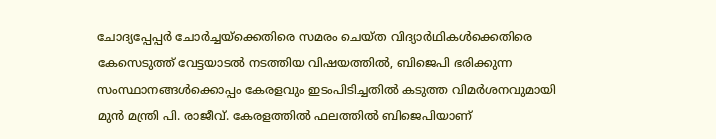ചോദ്യപ്പേപ്പര്‍ ചോര്‍ച്ചയ്ക്കെതിരെ സമരം ചെയ്ത വിദ്യാര്‍ഥികള്‍ക്കെതിരെ കേസെടുത്ത് വേട്ടയാടല്‍ നടത്തിയ വിഷയത്തില്‍, ബിജെപി ഭരിക്കുന്ന സംസ്ഥാനങ്ങള്‍ക്കൊപ്പം കേരളവും ഇടംപിടിച്ചതില്‍ കടുത്ത വിമര്‍ശനവുമായി മുന്‍ മന്ത്രി പി. രാജീവ്. കേരളത്തില്‍ ഫലത്തില്‍ ബിജെപിയാണ്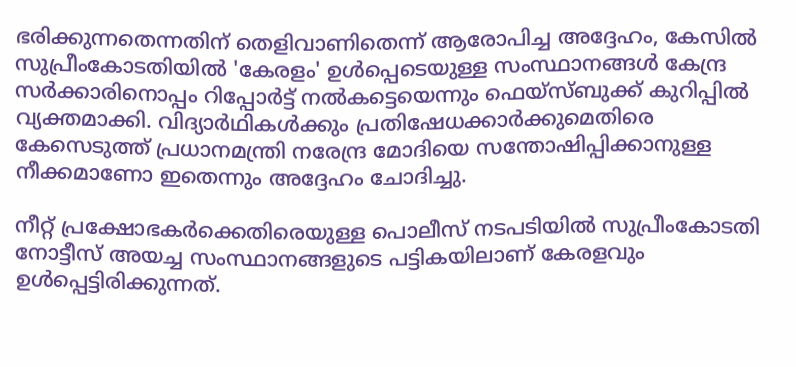ഭരിക്കുന്നതെന്നതിന് തെളിവാണിതെന്ന് ആരോപിച്ച അദ്ദേഹം, കേസില്‍ സുപ്രീംകോടതിയില്‍ 'കേരളം' ഉള്‍പ്പെടെയുള്ള സംസ്ഥാനങ്ങള്‍ കേന്ദ്ര സര്‍ക്കാരിനൊപ്പം റിപ്പോര്‍ട്ട് നല്‍കട്ടെയെന്നും ഫെയ്സ്ബുക്ക് കുറിപ്പില്‍ വ്യക്തമാക്കി. വിദ്യാര്‍ഥികള്‍ക്കും പ്രതിഷേധക്കാര്‍ക്കുമെതിരെ കേസെടുത്ത് പ്രധാനമന്ത്രി നരേന്ദ്ര മോദിയെ സന്തോഷിപ്പിക്കാനുള്ള നീക്കമാണോ ഇതെന്നും അദ്ദേഹം ചോദിച്ചു.

നീറ്റ് പ്രക്ഷോഭകര്‍ക്കെതിരെയുള്ള പൊലീസ് നടപടിയില്‍ സുപ്രീംകോടതി നോട്ടീസ് അയച്ച സംസ്ഥാനങ്ങളുടെ പട്ടികയിലാണ് കേരളവും ഉള്‍പ്പെട്ടിരിക്കുന്നത്.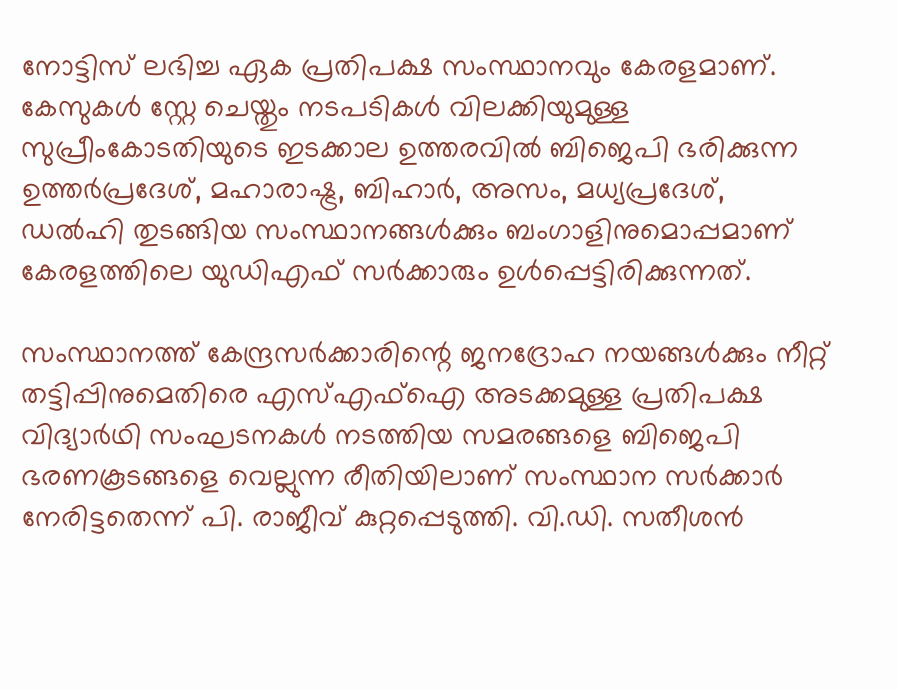നോട്ടിസ് ലഭിച്ച ഏക പ്രതിപക്ഷ സംസ്ഥാനവും കേരളമാണ്. കേസുകള്‍ സ്റ്റേ ചെയ്തും നടപടികള്‍ വിലക്കിയുമുള്ള സുപ്രീംകോടതിയുടെ ഇടക്കാല ഉത്തരവില്‍ ബിജെപി ഭരിക്കുന്ന ഉത്തര്‍പ്രദേശ്, മഹാരാഷ്ട്ര, ബിഹാര്‍, അസം, മധ്യപ്രദേശ്, ഡല്‍ഹി തുടങ്ങിയ സംസ്ഥാനങ്ങള്‍ക്കും ബംഗാളിനുമൊപ്പമാണ് കേരളത്തിലെ യുഡിഎഫ് സര്‍ക്കാരും ഉള്‍പ്പെട്ടിരിക്കുന്നത്.

സംസ്ഥാനത്ത് കേന്ദ്രസര്‍ക്കാരിന്റെ ജനദ്രോഹ നയങ്ങള്‍ക്കും നീറ്റ് തട്ടിപ്പിനുമെതിരെ എസ്എഫ്ഐ അടക്കമുള്ള പ്രതിപക്ഷ വിദ്യാര്‍ഥി സംഘടനകള്‍ നടത്തിയ സമരങ്ങളെ ബിജെപി ഭരണകൂടങ്ങളെ വെല്ലുന്ന രീതിയിലാണ് സംസ്ഥാന സര്‍ക്കാര്‍ നേരിട്ടതെന്ന് പി. രാജീവ് കുറ്റപ്പെടുത്തി. വി.ഡി. സതീശന്‍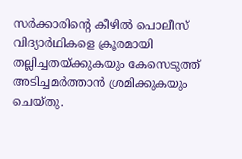സര്‍ക്കാരിന്റെ കീഴില്‍ പൊലീസ് വിദ്യാര്‍ഥികളെ ക്രൂരമായി തല്ലിച്ചതയ്ക്കുകയും കേസെടുത്ത് അടിച്ചമര്‍ത്താന്‍ ശ്രമിക്കുകയും ചെയ്തു.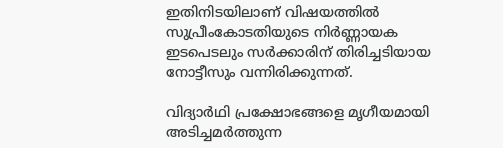ഇതിനിടയിലാണ് വിഷയത്തില്‍ സുപ്രീംകോടതിയുടെ നിര്‍ണ്ണായക ഇടപെടലും സര്‍ക്കാരിന് തിരിച്ചടിയായ നോട്ടീസും വന്നിരിക്കുന്നത്.

വിദ്യാര്‍ഥി പ്രക്ഷോഭങ്ങളെ മൃഗീയമായി അടിച്ചമര്‍ത്തുന്ന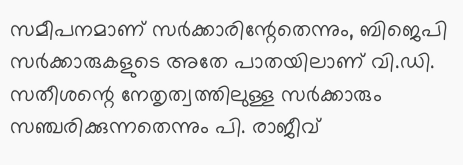സമീപനമാണ് സര്‍ക്കാരിന്റേതെന്നും, ബിജെപി സര്‍ക്കാരുകളുടെ അതേ പാതയിലാണ് വി.ഡി. സതീശന്റെ നേതൃത്വത്തിലുള്ള സര്‍ക്കാരും സഞ്ചരിക്കുന്നതെന്നും പി. രാജീവ്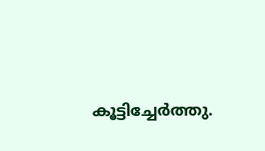കൂട്ടിച്ചേര്‍ത്തു.